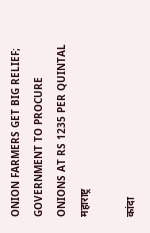ONION FARMERS GET BIG RELIEF; GOVERNMENT TO PROCURE ONIONS AT RS 1235 PER QUINTAL
महाराष्ट्र

कांदा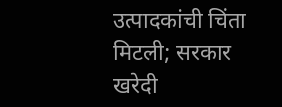उत्पादकांची चिंता मिटली; सरकार खरेदी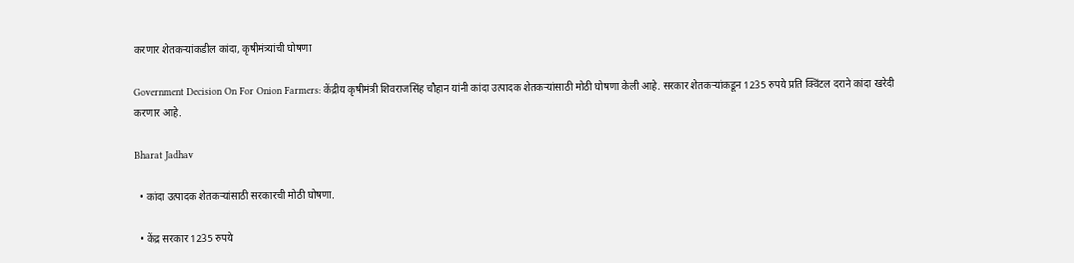करणार शेतकऱ्यांकडील कांदा, कृषीमंत्र्यांची घोषणा

Government Decision On For Onion Farmers: केंद्रीय कृषीमंत्री शिवराजसिंह चौहान यांनी कांदा उत्पादक शेतकऱ्यांसाठी मोठी घोषणा केली आहे. सरकार शेतकऱ्यांकडून 1235 रुपये प्रति क्विंटल दराने कांदा खरेदी करणार आहे.

Bharat Jadhav

  • कांदा उत्पादक शेतकऱ्यांसाठी सरकारची मोठी घोषणा.

  • केंद्र सरकार 1235 रुपये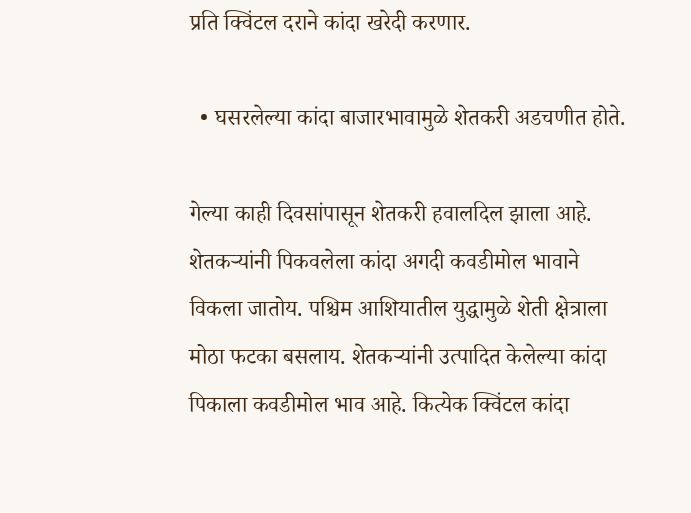प्रति क्विंटल दराने कांदा खरेदी करणार.

  • घसरलेल्या कांदा बाजारभावामुळे शेतकरी अडचणीत होते.

गेल्या काही दिवसांपासून शेतकरी हवालदिल झाला आहे. शेतकऱ्यांनी पिकवलेला कांदा अगदी कवडीमोल भावाने विकला जातोय. पश्चिम आशियातील युद्धामुळे शेती क्षेत्राला मोठा फटका बसलाय. शेतकऱ्यांनी उत्पादित केलेल्या कांदा पिकाला कवडीमोल भाव आहे. कित्येक क्विंटल कांदा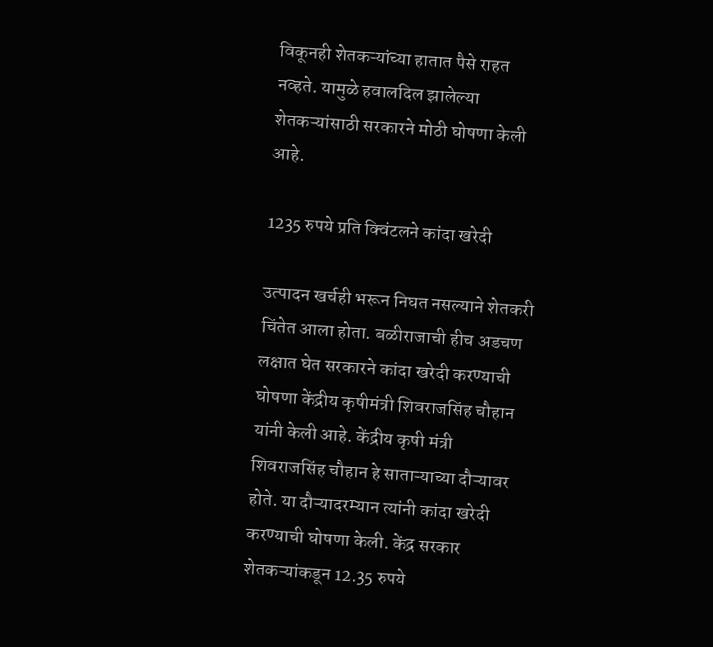विकूनही शेतकऱ्यांच्या हातात पैसे राहत नव्हते. यामुळे हवालदिल झालेल्या शेतकऱ्यांसाठी सरकारने मोठी घोषणा केली आहे.

1235 रुपये प्रति क्विंटलने कांदा खरेदी

उत्पादन खर्चही भरून निघत नसल्याने शेतकरी चिंतेत आला होता. बळीराजाची हीच अडचण लक्षात घेत सरकारने कांदा खरेदी करण्याची घोषणा केंद्रीय कृषीमंत्री शिवराजसिंह चौहान यांनी केली आहे. केंद्रीय कृषी मंत्री शिवराजसिंह चौहान हे साताऱ्याच्या दौऱ्यावर होते. या दौऱ्यादरम्यान त्यांनी कांदा खरेदी करण्याची घोषणा केली. केंद्र सरकार शेतकऱ्यांकडून 12.35 रुपये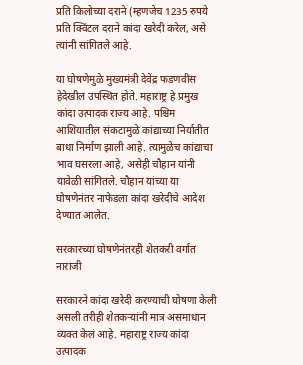प्रति किलोच्या दराने (म्हणजेच 1235 रुपये प्रति क्विंटल दराने कांदा खरेदी करेल, असे त्यांनी सांगितले आहे.

या घोषणेमुळे मुख्यमंत्री देवेंद्र फडणवीस हेदेखील उपस्थित होते. महाराष्ट्र हे प्रमुख कांदा उत्पादक राज्य आहे. पश्चिम आशियातील संकटामुळे कांद्याच्या निर्यातीत बाधा निर्माण झाली आहे. त्यामुळेच कांद्याचा भाव घसरला आहे, असेही चौहान यांनी यावेळी सांगितले. चौहान यांच्या या घोषणेनंतर नाफेडला कांदा खरेदीचे आदेश देण्यात आलेत.

सरकारच्या घोषणेनंतरही शेतकरी वर्गात नाराजी

सरकारने कांदा खरेदी करण्याची घोषणा केली असली तरीही शेतकऱ्यांनी मात्र असमाधान व्यक्त केलं आहे. महाराष्ट्र राज्य कांदा उत्पादक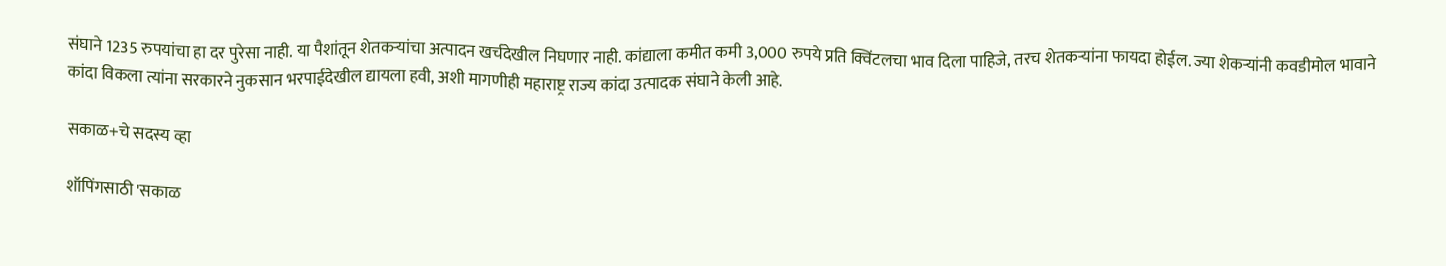संघाने 1235 रुपयांचा हा दर पुरेसा नाही. या पैशांतून शेतकऱ्यांचा अत्पादन खर्चदेखील निघणार नाही. कांद्याला कमीत कमी 3,000 रुपये प्रति क्विंटलचा भाव दिला पाहिजे, तरच शेतकऱ्यांना फायदा होईल. ज्या शेकऱ्यांनी कवडीमोल भावाने कांदा विकला त्यांना सरकारने नुकसान भरपाईदेखील द्यायला हवी, अशी मागणीही महाराष्ट्र राज्य कांदा उत्पादक संघाने केली आहे.

सकाळ+चे सदस्य व्हा

शॉपिंगसाठी 'सकाळ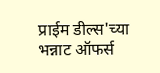प्राईम डील्स'च्या भन्नाट ऑफर्स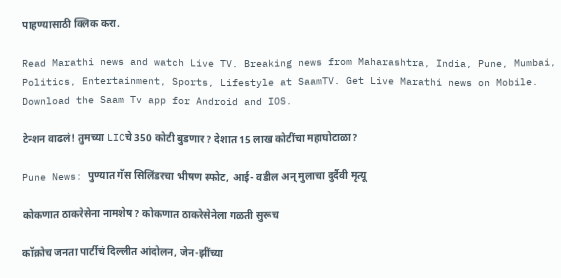पाहण्यासाठी क्लिक करा.

Read Marathi news and watch Live TV. Breaking news from Maharashtra, India, Pune, Mumbai, Politics, Entertainment, Sports, Lifestyle at SaamTV. Get Live Marathi news on Mobile. Download the Saam Tv app for Android and IOS.

टेन्शन वाढलं! तुमच्या LICचे 350 कोटी बुडणार? देशात 15 लाख कोटींचा महाघोटाळा?

Pune News: पुण्यात गॅस सिलिंडरचा भीषण स्फोट, आई- वडील अन् मुलाचा दुर्दैवी मृत्यू

कोकणात ठाकरेसेना नामशेष? कोकणात ठाकरेसेनेला गळती सुरूच

कॉक्रोच जनता पार्टीचं दिल्लीत आंदोलन, जेन-झींच्या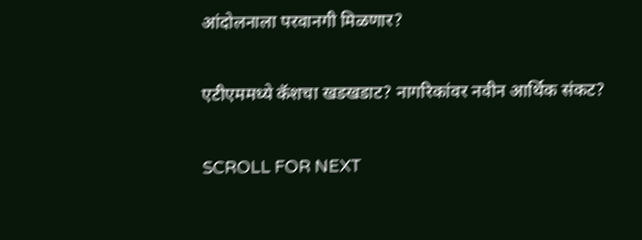आंदोलनाला परवानगी मिळणार?

एटीएममध्ये कॅशचा खडखडाट? नागरिकांवर नवीन आर्थिक संकट?

SCROLL FOR NEXT